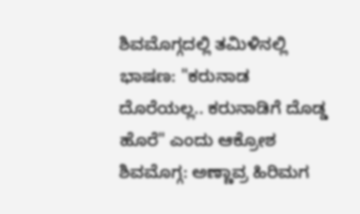ಶಿವಮೊಗ್ಗದಲ್ಲಿ ತಮಿಳಿನಲ್ಲಿ ಭಾಷಣ: "ಕರುನಾಡ ದೊರೆಯಲ್ಲ.. ಕರುನಾಡಿಗೆ ದೊಡ್ಡ ಹೊರೆ" ಎಂದು ಆಕ್ರೋಶ
ಶಿವಮೊಗ್ಗ: ಅಣ್ಣಾವ್ರ ಹಿರಿಮಗ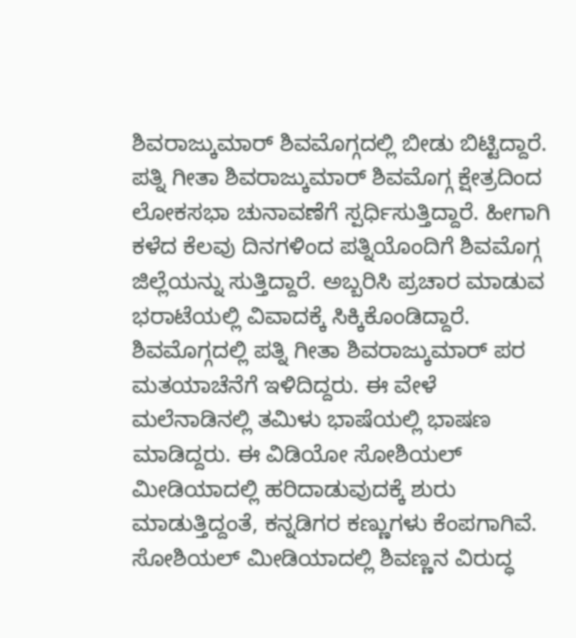ಶಿವರಾಜ್ಕುಮಾರ್ ಶಿವಮೊಗ್ಗದಲ್ಲಿ ಬೀಡು ಬಿಟ್ಟಿದ್ದಾರೆ. ಪತ್ನಿ ಗೀತಾ ಶಿವರಾಜ್ಕುಮಾರ್ ಶಿವಮೊಗ್ಗ ಕ್ಷೇತ್ರದಿಂದ ಲೋಕಸಭಾ ಚುನಾವಣೆಗೆ ಸ್ಪರ್ಧಿಸುತ್ತಿದ್ದಾರೆ. ಹೀಗಾಗಿ ಕಳೆದ ಕೆಲವು ದಿನಗಳಿಂದ ಪತ್ನಿಯೊಂದಿಗೆ ಶಿವಮೊಗ್ಗ ಜಿಲ್ಲೆಯನ್ನು ಸುತ್ತಿದ್ದಾರೆ. ಅಬ್ಬರಿಸಿ ಪ್ರಚಾರ ಮಾಡುವ ಭರಾಟೆಯಲ್ಲಿ ವಿವಾದಕ್ಕೆ ಸಿಕ್ಕಿಕೊಂಡಿದ್ದಾರೆ.
ಶಿವಮೊಗ್ಗದಲ್ಲಿ ಪತ್ನಿ ಗೀತಾ ಶಿವರಾಜ್ಕುಮಾರ್ ಪರ ಮತಯಾಚೆನೆಗೆ ಇಳಿದಿದ್ದರು. ಈ ವೇಳೆ ಮಲೆನಾಡಿನಲ್ಲಿ ತಮಿಳು ಭಾಷೆಯಲ್ಲಿ ಭಾಷಣ ಮಾಡಿದ್ದರು. ಈ ವಿಡಿಯೋ ಸೋಶಿಯಲ್ ಮೀಡಿಯಾದಲ್ಲಿ ಹರಿದಾಡುವುದಕ್ಕೆ ಶುರು ಮಾಡುತ್ತಿದ್ದಂತೆ, ಕನ್ನಡಿಗರ ಕಣ್ಣುಗಳು ಕೆಂಪಗಾಗಿವೆ. ಸೋಶಿಯಲ್ ಮೀಡಿಯಾದಲ್ಲಿ ಶಿವಣ್ಣನ ವಿರುದ್ಧ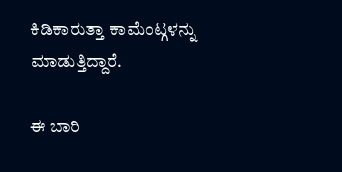ಕಿಡಿಕಾರುತ್ತಾ ಕಾಮೆಂಟ್ಗಳನ್ನು ಮಾಡುತ್ತಿದ್ದಾರೆ.

ಈ ಬಾರಿ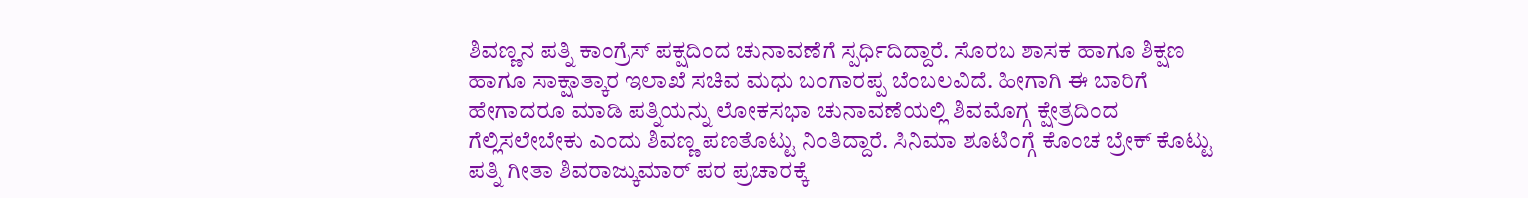ಶಿವಣ್ಣನ ಪತ್ನಿ ಕಾಂಗ್ರೆಸ್ ಪಕ್ಷದಿಂದ ಚುನಾವಣೆಗೆ ಸ್ಪರ್ಧಿದಿದ್ದಾರೆ. ಸೊರಬ ಶಾಸಕ ಹಾಗೂ ಶಿಕ್ಷಣ ಹಾಗೂ ಸಾಕ್ಷಾತ್ಕಾರ ಇಲಾಖೆ ಸಚಿವ ಮಧು ಬಂಗಾರಪ್ಪ ಬೆಂಬಲವಿದೆ. ಹೀಗಾಗಿ ಈ ಬಾರಿಗೆ ಹೇಗಾದರೂ ಮಾಡಿ ಪತ್ನಿಯನ್ನು ಲೋಕಸಭಾ ಚುನಾವಣೆಯಲ್ಲಿ ಶಿವಮೊಗ್ಗ ಕ್ಷೇತ್ರದಿಂದ ಗೆಲ್ಲಿಸಲೇಬೇಕು ಎಂದು ಶಿವಣ್ಣ ಪಣತೊಟ್ಟು ನಿಂತಿದ್ದಾರೆ. ಸಿನಿಮಾ ಶೂಟಿಂಗ್ಗೆ ಕೊಂಚ ಬ್ರೇಕ್ ಕೊಟ್ಟು ಪತ್ನಿ ಗೀತಾ ಶಿವರಾಜ್ಕುಮಾರ್ ಪರ ಪ್ರಚಾರಕ್ಕೆ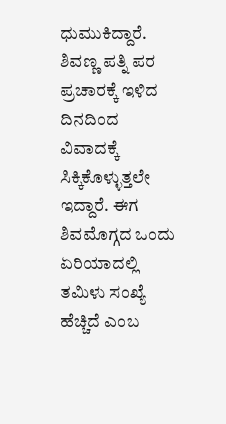ಧುಮುಕಿದ್ದಾರೆ.
ಶಿವಣ್ಣ ಪತ್ನಿ ಪರ ಪ್ರಚಾರಕ್ಕೆ ಇಳಿದ ದಿನದಿಂದ ವಿವಾದಕ್ಕೆ ಸಿಕ್ಕಿಕೊಳ್ಳುತ್ತಲೇ ಇದ್ದಾರೆ. ಈಗ ಶಿವಮೊಗ್ಗದ ಒಂದು ಏರಿಯಾದಲ್ಲಿ ತಮಿಳು ಸಂಖ್ಯೆ ಹೆಚ್ಚಿದೆ ಎಂಬ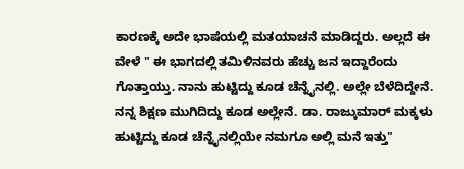ಕಾರಣಕ್ಕೆ ಅದೇ ಭಾಷೆಯಲ್ಲಿ ಮತಯಾಚನೆ ಮಾಡಿದ್ದರು. ಅಲ್ಲದೆ ಈ ವೇಳೆ " ಈ ಭಾಗದಲ್ಲಿ ತಮಿಳಿನವರು ಹೆಚ್ಚು ಜನ ಇದ್ದಾರೆಂದು ಗೊತ್ತಾಯ್ತು. ನಾನು ಹುಟ್ಟಿದ್ದು ಕೂಡ ಚೆನ್ನೈನಲ್ಲಿ. ಅಲ್ಲೇ ಬೆಳೆದಿದ್ದೇನೆ. ನನ್ನ ಶಿಕ್ಷಣ ಮುಗಿದಿದ್ದು ಕೂಡ ಅಲ್ಲೇನೆ. ಡಾ. ರಾಜ್ಕುಮಾರ್ ಮಕ್ಕಳು ಹುಟ್ಟಿದ್ದು ಕೂಡ ಚೆನ್ನೈನಲ್ಲಿಯೇ ನಮಗೂ ಅಲ್ಲಿ ಮನೆ ಇತ್ತು"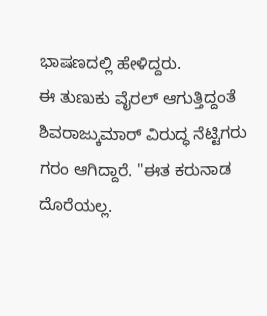ಭಾಷಣದಲ್ಲಿ ಹೇಳಿದ್ದರು.
ಈ ತುಣುಕು ವೈರಲ್ ಆಗುತ್ತಿದ್ದಂತೆ ಶಿವರಾಜ್ಕುಮಾರ್ ವಿರುದ್ಧ ನೆಟ್ಟಿಗರು ಗರಂ ಆಗಿದ್ದಾರೆ. "ಈತ ಕರುನಾಡ ದೊರೆಯಲ್ಲ.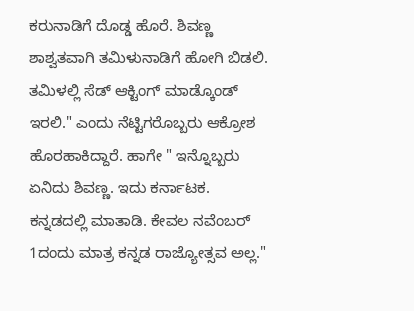ಕರುನಾಡಿಗೆ ದೊಡ್ಡ ಹೊರೆ. ಶಿವಣ್ಣ ಶಾಶ್ವತವಾಗಿ ತಮಿಳುನಾಡಿಗೆ ಹೋಗಿ ಬಿಡಲಿ. ತಮಿಳಲ್ಲಿ ಸೆಡ್ ಆಕ್ಟಿಂಗ್ ಮಾಡ್ಕೊಂಡ್ ಇರಲಿ." ಎಂದು ನೆಟ್ಟಿಗರೊಬ್ಬರು ಆಕ್ರೋಶ ಹೊರಹಾಕಿದ್ದಾರೆ. ಹಾಗೇ " ಇನ್ನೊಬ್ಬರು ಏನಿದು ಶಿವಣ್ಣ. ಇದು ಕರ್ನಾಟಕ. ಕನ್ನಡದಲ್ಲಿ ಮಾತಾಡಿ. ಕೇವಲ ನವೆಂಬರ್ 1ದಂದು ಮಾತ್ರ ಕನ್ನಡ ರಾಜ್ಯೋತ್ಸವ ಅಲ್ಲ."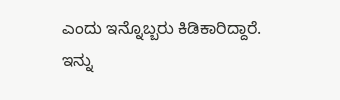ಎಂದು ಇನ್ನೊಬ್ಬರು ಕಿಡಿಕಾರಿದ್ದಾರೆ. ಇನ್ನು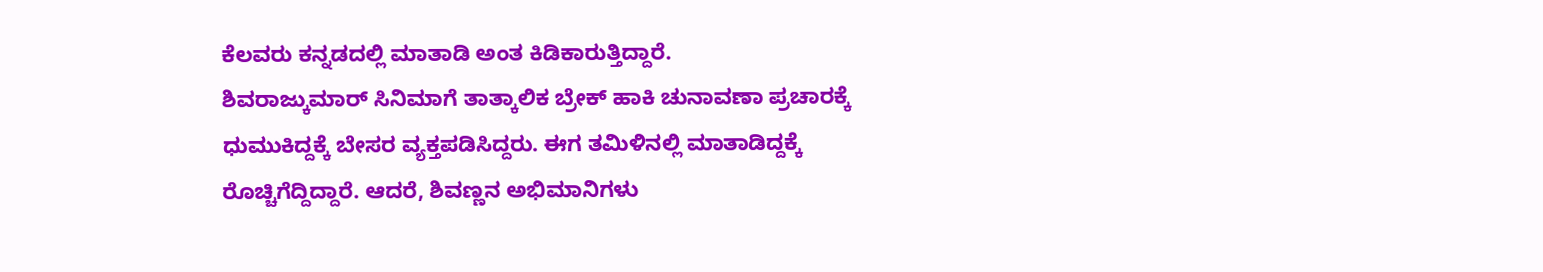ಕೆಲವರು ಕನ್ನಡದಲ್ಲಿ ಮಾತಾಡಿ ಅಂತ ಕಿಡಿಕಾರುತ್ತಿದ್ದಾರೆ.
ಶಿವರಾಜ್ಕುಮಾರ್ ಸಿನಿಮಾಗೆ ತಾತ್ಕಾಲಿಕ ಬ್ರೇಕ್ ಹಾಕಿ ಚುನಾವಣಾ ಪ್ರಚಾರಕ್ಕೆ ಧುಮುಕಿದ್ದಕ್ಕೆ ಬೇಸರ ವ್ಯಕ್ತಪಡಿಸಿದ್ದರು. ಈಗ ತಮಿಳಿನಲ್ಲಿ ಮಾತಾಡಿದ್ದಕ್ಕೆ ರೊಚ್ಚಿಗೆದ್ದಿದ್ದಾರೆ. ಆದರೆ, ಶಿವಣ್ಣನ ಅಭಿಮಾನಿಗಳು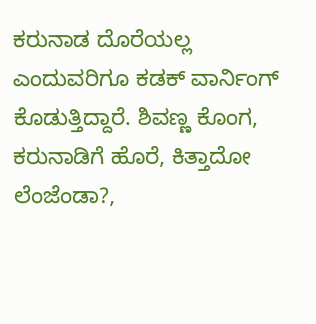ಕರುನಾಡ ದೊರೆಯಲ್ಲ ಎಂದುವರಿಗೂ ಕಡಕ್ ವಾರ್ನಿಂಗ್ ಕೊಡುತ್ತಿದ್ದಾರೆ. ಶಿವಣ್ಣ ಕೊಂಗ, ಕರುನಾಡಿಗೆ ಹೊರೆ, ಕಿತ್ತಾದೋ ಲೆಂಜೆಂಡಾ?,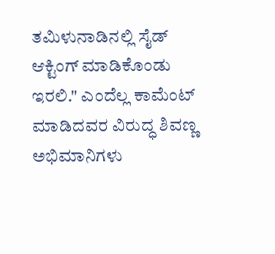ತಮಿಳುನಾಡಿನಲ್ಲಿ ಸೈಡ್ ಆಕ್ಟಿಂಗ್ ಮಾಡಿಕೊಂಡು ಇರಲಿ." ಎಂದೆಲ್ಲ ಕಾಮೆಂಟ್ ಮಾಡಿದವರ ವಿರುದ್ಧ ಶಿವಣ್ಣ ಅಭಿಮಾನಿಗಳು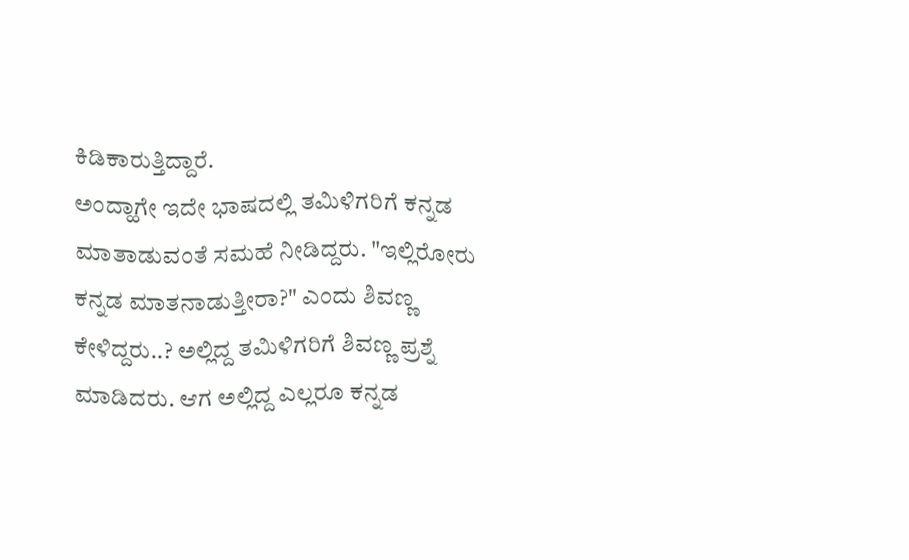ಕಿಡಿಕಾರುತ್ತಿದ್ದಾರೆ.
ಅಂದ್ಹಾಗೇ ಇದೇ ಭಾಷದಲ್ಲಿ ತಮಿಳಿಗರಿಗೆ ಕನ್ನಡ ಮಾತಾಡುವಂತೆ ಸಮಹೆ ನೀಡಿದ್ದರು. "ಇಲ್ಲಿರೋರು ಕನ್ನಡ ಮಾತನಾಡುತ್ತೀರಾ?" ಎಂದು ಶಿವಣ್ಣ ಕೇಳಿದ್ದರು..? ಅಲ್ಲಿದ್ದ ತಮಿಳಿಗರಿಗೆ ಶಿವಣ್ಣ ಪ್ರಶ್ನೆ ಮಾಡಿದರು. ಆಗ ಅಲ್ಲಿದ್ದ ಎಲ್ಲರೂ ಕನ್ನಡ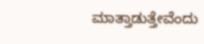ಮಾತ್ತಾಡುತ್ತೇವೆಂದು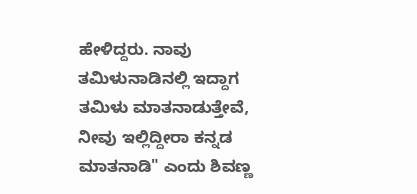ಹೇಳಿದ್ದರು. ನಾವು ತಮಿಳುನಾಡಿನಲ್ಲಿ ಇದ್ದಾಗ ತಮಿಳು ಮಾತನಾಡುತ್ತೇವೆ, ನೀವು ಇಲ್ಲಿದ್ದೀರಾ ಕನ್ನಡ ಮಾತನಾಡಿ" ಎಂದು ಶಿವಣ್ಣ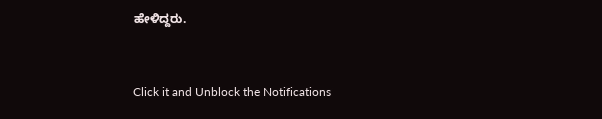ಹೇಳಿದ್ದರು.


Click it and Unblock the Notifications